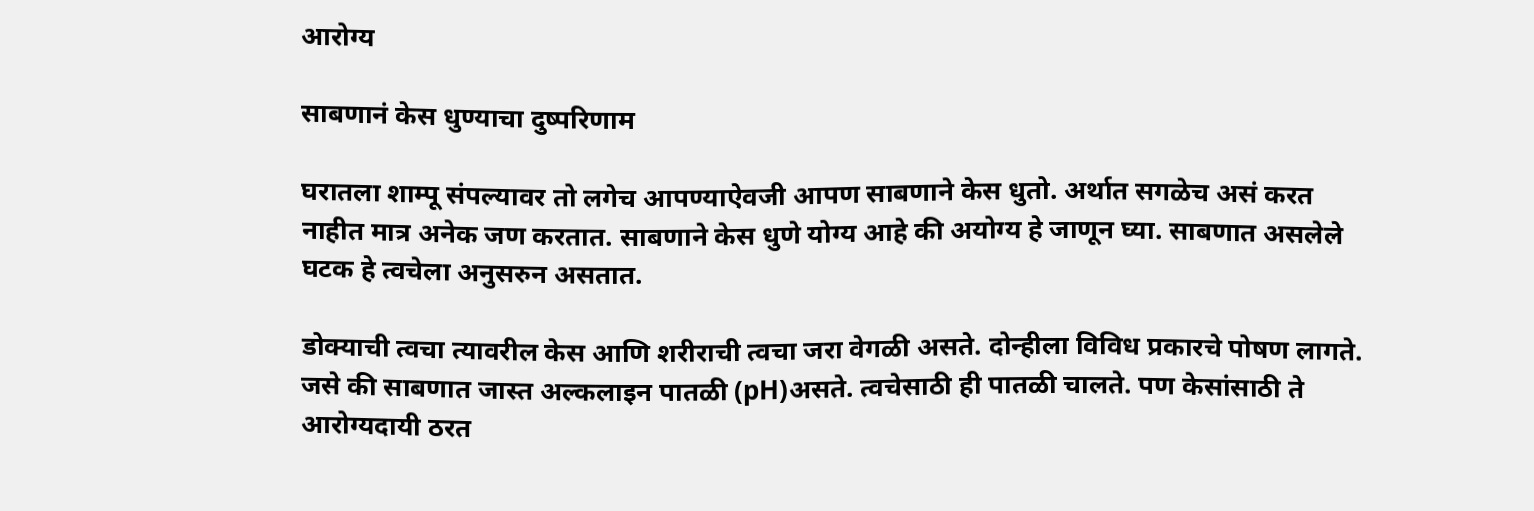आरोग्य

साबणानं केस धुण्याचा दुष्परिणाम

घरातला शाम्पू संपल्यावर तो लगेच आपण्याऐवजी आपण साबणाने केस धुतो. अर्थात सगळेच असं करत नाहीत मात्र अनेक जण करतात. साबणाने केस धुणे योग्य आहे की अयोग्य हे जाणून घ्या. साबणात असलेले घटक हे त्वचेला अनुसरुन असतात.

डोक्याची त्वचा त्यावरील केस आणि शरीराची त्वचा जरा वेगळी असते. दोन्हीला विविध प्रकारचे पोषण लागते. जसे की साबणात जास्त अल्कलाइन पातळी (pH)असते. त्वचेसाठी ही पातळी चालते. पण केसांसाठी ते आरोग्यदायी ठरत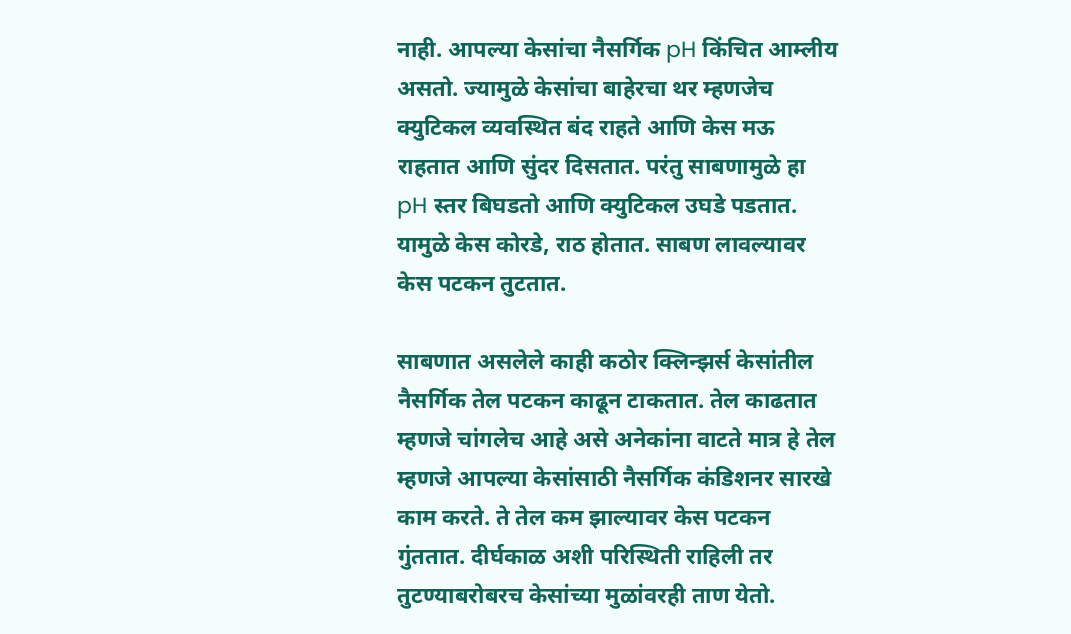नाही. आपल्या केसांचा नैसर्गिक pH किंचित आम्लीय असतो. ज्यामुळे केसांचा बाहेरचा थर म्हणजेच क्युटिकल व्यवस्थित बंद राहते आणि केस मऊ राहतात आणि सुंदर दिसतात. परंतु साबणामुळे हा pH स्तर बिघडतो आणि क्युटिकल उघडे पडतात. यामुळे केस कोरडे, राठ होतात. साबण लावल्यावर केस पटकन तुटतात.

साबणात असलेले काही कठोर क्लिन्झर्स केसांतील नैसर्गिक तेल पटकन काढून टाकतात. तेल काढतात म्हणजे चांगलेच आहे असे अनेकांना वाटते मात्र हे तेल म्हणजे आपल्या केसांसाठी नैसर्गिक कंडिशनर सारखे काम करते. ते तेल कम झाल्यावर केस पटकन गुंततात. दीर्घकाळ अशी परिस्थिती राहिली तर तुटण्याबरोबरच केसांच्या मुळांवरही ताण येतो.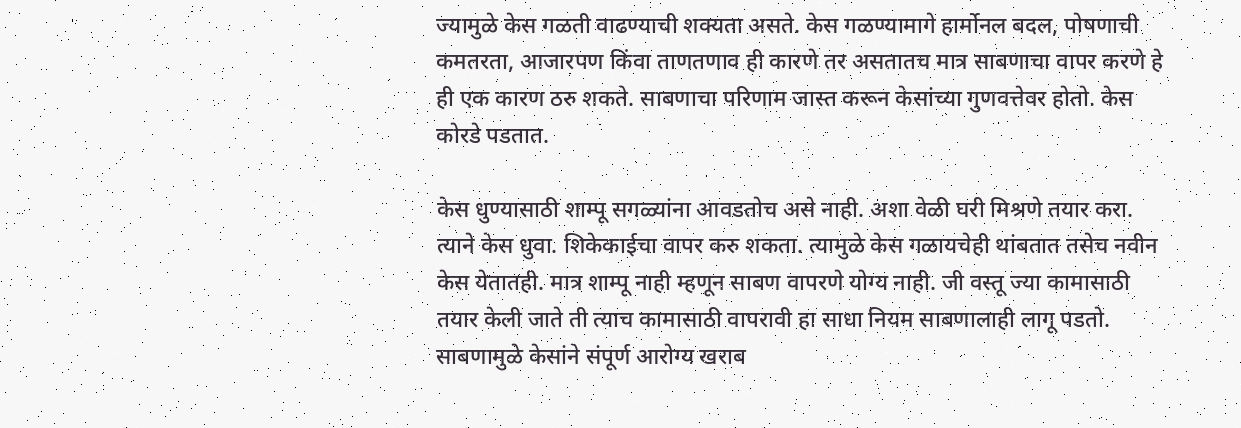ज्यामुळे केस गळती वाढण्याची शक्यता असते. केस गळण्यामागे हार्मोनल बदल, पोषणाची कमतरता, आजारपण किंवा ताणतणाव ही कारणे तर असतातच मात्र साबणाचा वापर करणे हे ही एक कारण ठरु शकते. साबणाचा परिणाम जास्त करून केसांच्या गुणवत्तेवर होतो. केस कोरडे पडतात.

केस धुण्यासाठी शाम्पू सगळ्यांना आवडतोच असे नाही. अशा वेळी घरी मिश्रणे तयार करा. त्याने केस धुवा. शिकेकाईचा वापर करु शकता. त्यामुळे केस गळायचेही थांबतात तसेच नवीन केस येतातही. मात्र शाम्पू नाही म्हणून साबण वापरणे योग्य नाही. जी वस्तू ज्या कामासाठी तयार केली जाते ती त्याच कामासाठी वापरावी हा साधा नियम साबणालाही लागू पडतो. साबणामुळे केसांने संपूर्ण आरोग्य खराब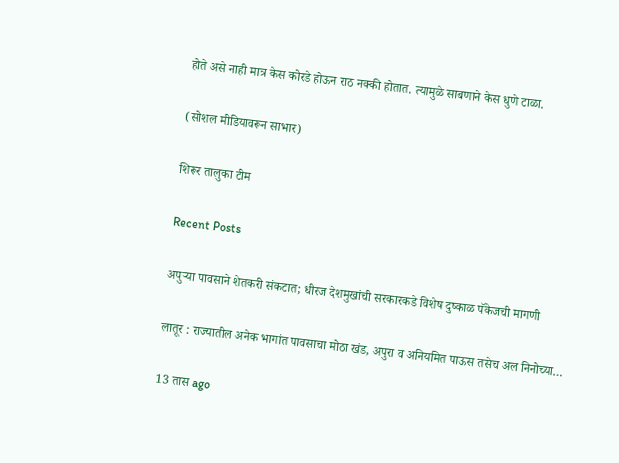होते असे नाही मात्र केस कोरडे होऊन राठ नक्की होतात. त्यामुळे साबणाने केस धुणे टाळा.

(सोशल मीडियावरून साभार)

शिरूर तालुका टीम

Recent Posts

अपुऱ्या पावसाने शेतकरी संकटात; धीरज देशमुखांची सरकारकडे विशेष दुष्काळ पॅकेजची मागणी

लातूर : राज्यातील अनेक भागांत पावसाचा मोठा खंड, अपुरा व अनियमित पाऊस तसेच अल निनोच्या…

13 तास ago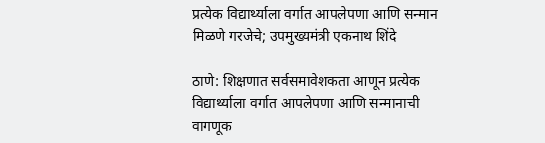प्रत्येक विद्यार्थ्याला वर्गात आपलेपणा आणि सन्मान मिळणे गरजेचे; उपमुख्यमंत्री एकनाथ शिंदे

ठाणे: शिक्षणात सर्वसमावेशकता आणून प्रत्येक विद्यार्थ्याला वर्गात आपलेपणा आणि सन्मानाची वागणूक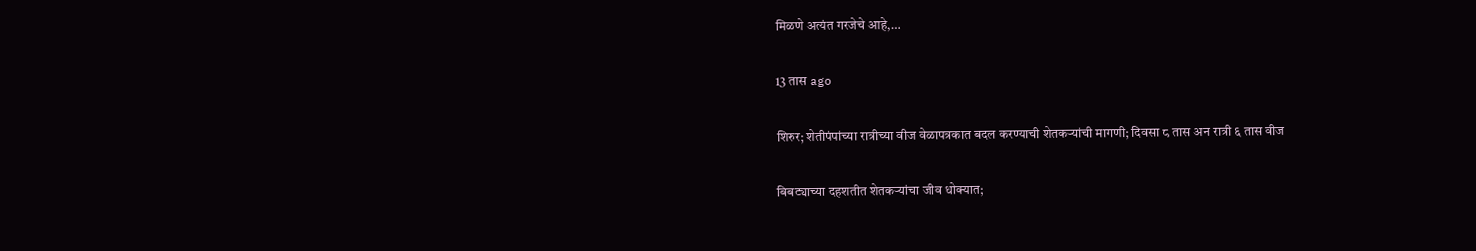मिळणे अत्यंत गरजेचे आहे,…

13 तास ago

शिरुर; शेतीपंपांच्या रात्रीच्या वीज वेळापत्रकात बदल करण्याची शेतकऱ्यांची मागणी; दिवसा ८ तास अन रात्री ६ तास वीज

बिबट्याच्या दहशतीत शेतकऱ्यांचा जीव धोक्यात;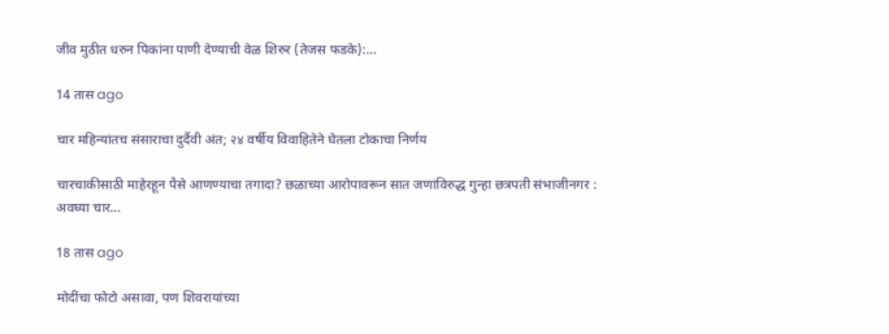जीव मुठीत धरुन पिकांना पाणी देण्याची वेळ शिरुर (तेजस फडके):…

14 तास ago

चार महिन्यांतच संसाराचा दुर्दैवी अंत; २४ वर्षीय विवाहितेने घेतला टोकाचा निर्णय

चारचाकीसाठी माहेरहून पैसे आणण्याचा तगादा? छळाच्या आरोपावरून सात जणांविरुद्ध गुन्हा छत्रपती संभाजीनगर : अवघ्या चार…

18 तास ago

मोदींचा फोटो असावा, पण शिवरायांच्या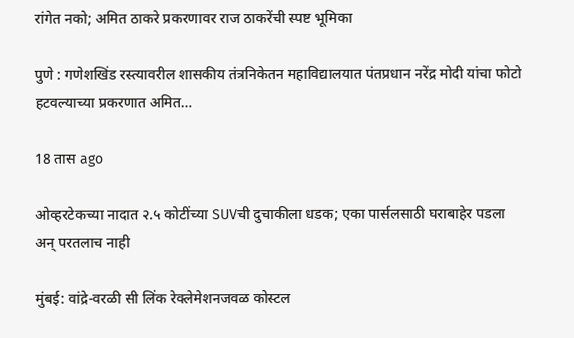रांगेत नको; अमित ठाकरे प्रकरणावर राज ठाकरेंची स्पष्ट भूमिका

पुणे : गणेशखिंड रस्त्यावरील शासकीय तंत्रनिकेतन महाविद्यालयात पंतप्रधान नरेंद्र मोदी यांचा फोटो हटवल्याच्या प्रकरणात अमित…

18 तास ago

ओव्हरटेकच्या नादात २.५ कोटींच्या SUVची दुचाकीला धडक; एका पार्सलसाठी घराबाहेर पडला अन् परतलाच नाही

मुंबई: वांद्रे-वरळी सी लिंक रेक्लेमेशनजवळ कोस्टल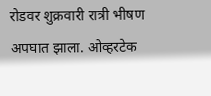रोडवर शुक्रवारी रात्री भीषण अपघात झाला. ओव्हरटेक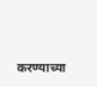करण्याच्या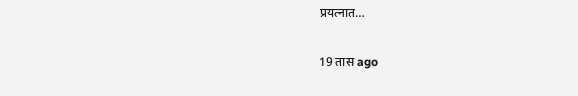प्रयत्नात…

19 तास ago